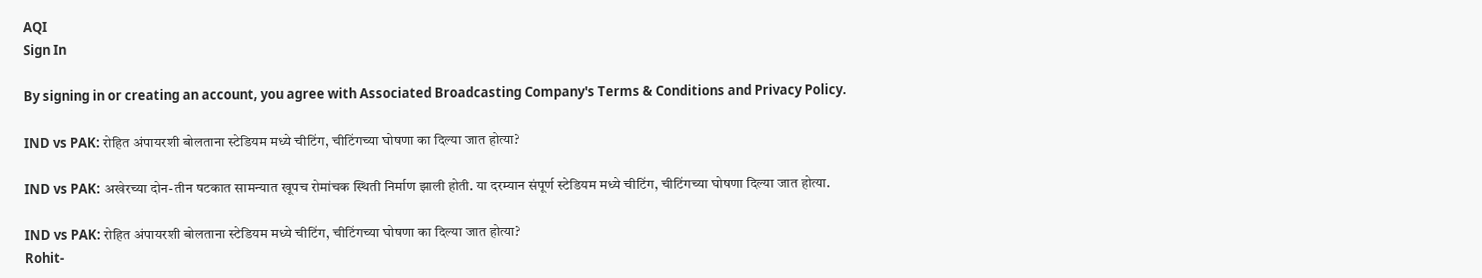AQI
Sign In

By signing in or creating an account, you agree with Associated Broadcasting Company's Terms & Conditions and Privacy Policy.

IND vs PAK: रोहित अंपायरशी बोलताना स्टेडियम मध्ये चीटिंग, चीटिंगच्या घोषणा का दिल्या जात होत्या?

IND vs PAK: अखेरच्या दोन-तीन षटकात सामन्यात खूपच रोमांचक स्थिती निर्माण झाली होती. या दरम्यान संपूर्ण स्टेडियम मध्ये चीटिंग, चीटिंगच्या घोषणा दिल्या जात होत्या.

IND vs PAK: रोहित अंपायरशी बोलताना स्टेडियम मध्ये चीटिंग, चीटिंगच्या घोषणा का दिल्या जात होत्या?
Rohit-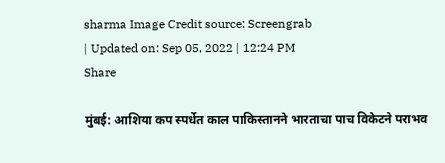sharma Image Credit source: Screengrab
| Updated on: Sep 05, 2022 | 12:24 PM
Share

मुंबई: आशिया कप स्पर्धेत काल पाकिस्तानने भारताचा पाच विकेटने पराभव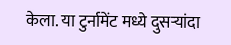केला. या टुर्नामेंट मध्ये दुसऱ्यांदा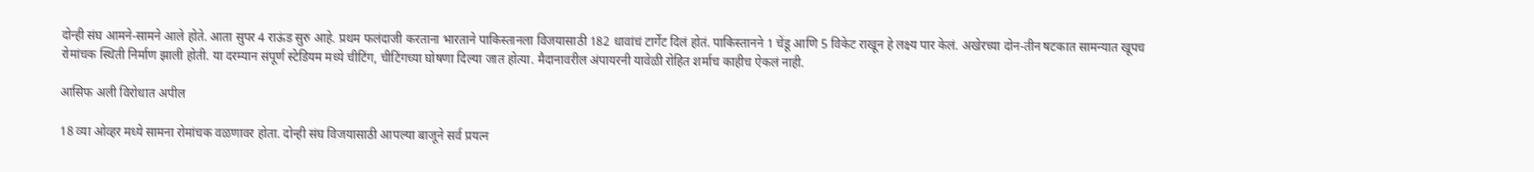दोन्ही संघ आमने-सामने आले होते. आता सुपर 4 राऊंड सुरु आहे. प्रथम फलंदाजी करताना भारताने पाकिस्तानला विजयासाठी 182 धावांचं टार्गेट दिलं होतं. पाकिस्तानने 1 चेंडू आणि 5 विकेट राखून हे लक्ष्य पार केलं. अखेरच्या दोन-तीन षटकात सामन्यात खूपच रोमांचक स्थिती निर्माण झाली होती. या दरम्यान संपूर्ण स्टेडियम मध्ये चीटिंग, चीटिंगच्या घोषणा दिल्या जात होत्या. मैदानावरील अंपायरनी यावेळी रोहित शर्माच काहीच ऐकलं नाही.

आसिफ अली विरोधात अपील

18 व्या ओव्हर मध्ये सामना रोमांचक वळणावर होता. दोन्ही संघ विजयासाठी आपल्या बाजूने सर्व प्रयत्न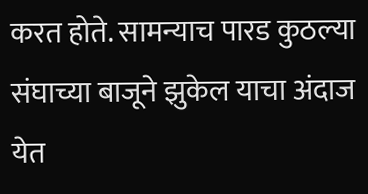करत होते. सामन्याच पारड कुठल्या संघाच्या बाजूने झुकेल याचा अंदाज येत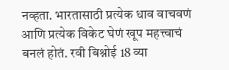नव्हता. भारतासाठी प्रत्येक धाव वाचवणं आणि प्रत्येक विकेट घेणं खूप महत्त्वाचं बनलं होतं. रवी बिश्नोई 18 व्या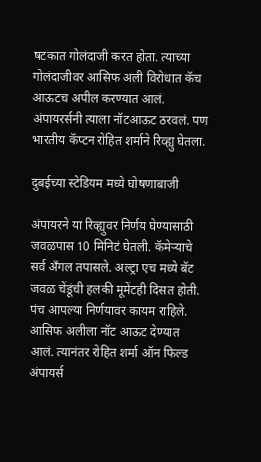षटकात गोलंदाजी करत होता. त्याच्या गोलंदाजीवर आसिफ अली विरोधात कॅच आऊटच अपील करण्यात आलं. अंपायरर्सनी त्याला नॉटआऊट ठरवलं. पण भारतीय कॅप्टन रोहित शर्माने रिव्ह्यु घेतला.

दुबईच्या स्टेडियम मध्ये घोषणाबाजी

अंपायरने या रिव्ह्युवर निर्णय घेण्यासाठी जवळपास 10 मिनिटं घेतली. कॅमेऱ्याचे सर्व अँगल तपासले. अल्ट्रा एच मध्ये बॅट जवळ चेंडूंची हलकी मूमेंटही दिसत होती. पंच आपल्या निर्णयावर कायम राहिले. आसिफ अलीला नॉट आऊट देण्यात आलं. त्यानंतर रोहित शर्मा ऑन फिल्ड अंपायर्स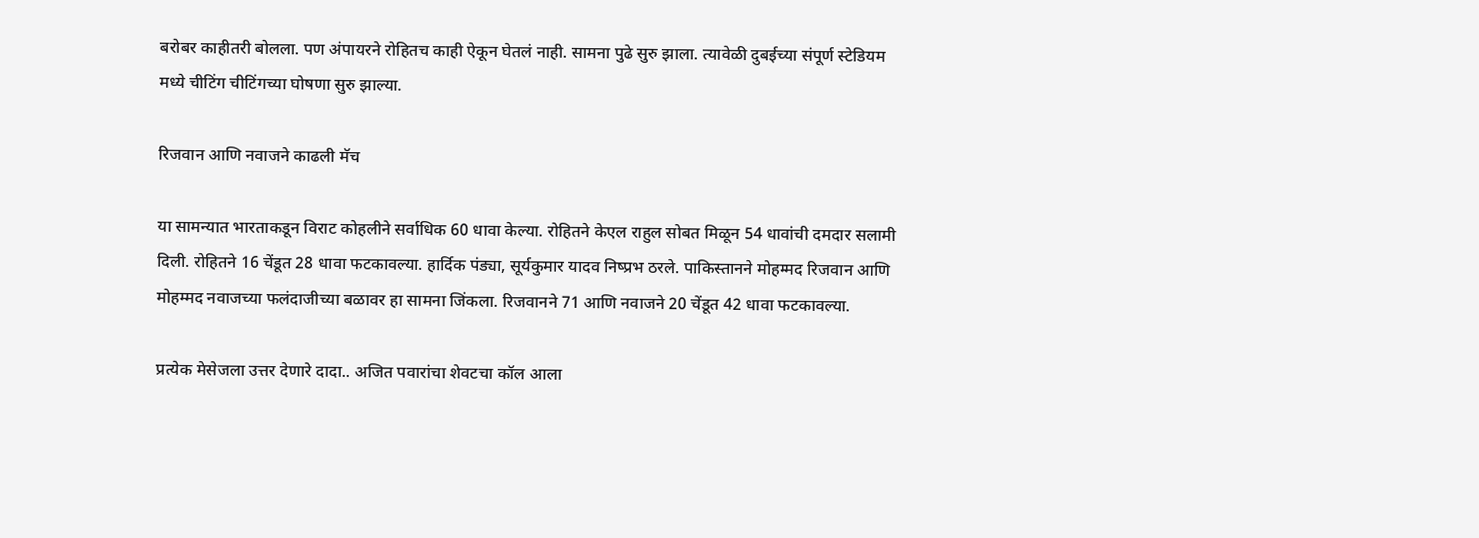बरोबर काहीतरी बोलला. पण अंपायरने रोहितच काही ऐकून घेतलं नाही. सामना पुढे सुरु झाला. त्यावेळी दुबईच्या संपूर्ण स्टेडियम मध्ये चीटिंग चीटिंगच्या घोषणा सुरु झाल्या.

रिजवान आणि नवाजने काढली मॅच

या सामन्यात भारताकडून विराट कोहलीने सर्वाधिक 60 धावा केल्या. रोहितने केएल राहुल सोबत मिळून 54 धावांची दमदार सलामी दिली. रोहितने 16 चेंडूत 28 धावा फटकावल्या. हार्दिक पंड्या, सूर्यकुमार यादव निष्प्रभ ठरले. पाकिस्तानने मोहम्मद रिजवान आणि मोहम्मद नवाजच्या फलंदाजीच्या बळावर हा सामना जिंकला. रिजवानने 71 आणि नवाजने 20 चेंडूत 42 धावा फटकावल्या.

प्रत्येक मेसेजला उत्तर देणारे दादा.. अजित पवारांचा शेवटचा कॉल आला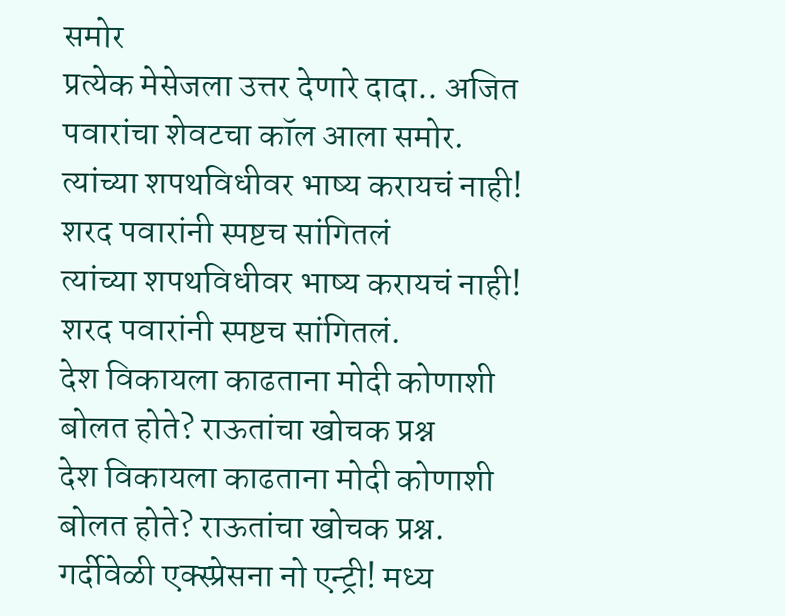समोर
प्रत्येक मेसेजला उत्तर देणारे दादा.. अजित पवारांचा शेवटचा कॉल आला समोर.
त्यांच्या शपथविधीवर भाष्य करायचं नाही! शरद पवारांनी स्पष्टच सांगितलं
त्यांच्या शपथविधीवर भाष्य करायचं नाही! शरद पवारांनी स्पष्टच सांगितलं.
देश विकायला काढताना मोदी कोणाशी बोलत होते? राऊतांचा खोचक प्रश्न
देश विकायला काढताना मोदी कोणाशी बोलत होते? राऊतांचा खोचक प्रश्न.
गर्दीवेळी एक्स्प्रेसना नो एन्ट्री! मध्य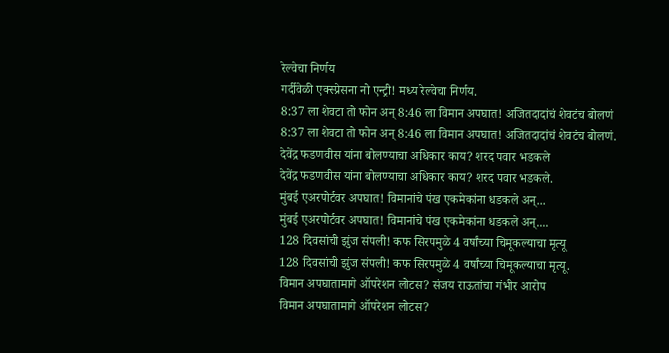रेल्वेचा निर्णय
गर्दीवेळी एक्स्प्रेसना नो एन्ट्री! मध्य रेल्वेचा निर्णय.
8:37 ला शेवटा तो फोन अन् 8:46 ला विमान अपघात! अजितदादांचं शेवटंच बोलणं
8:37 ला शेवटा तो फोन अन् 8:46 ला विमान अपघात! अजितदादांचं शेवटंच बोलणं.
देवेंद्र फडणवीस यांना बोलण्याचा अधिकार काय? शरद पवार भडकले
देवेंद्र फडणवीस यांना बोलण्याचा अधिकार काय? शरद पवार भडकले.
मुंबई एअरपोर्टवर अपघात! विमानांचे पंख एकमेकांना धडकले अन्...
मुंबई एअरपोर्टवर अपघात! विमानांचे पंख एकमेकांना धडकले अन्....
128 दिवसांची झुंज संपली! कफ सिरपमुळे 4 वर्षांच्या चिमूकल्याचा मृत्यू
128 दिवसांची झुंज संपली! कफ सिरपमुळे 4 वर्षांच्या चिमूकल्याचा मृत्यू.
विमान अपघातामागे ऑपरेशन लोटस? संजय राऊतांचा गंभीर आरोप
विमान अपघातामागे ऑपरेशन लोटस?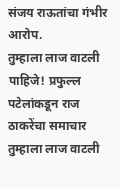संजय राऊतांचा गंभीर आरोप.
तुम्हाला लाज वाटली पाहिजे! प्रफुल्ल पटेलांकडून राज ठाकरेंचा समाचार
तुम्हाला लाज वाटली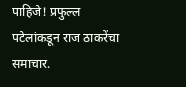पाहिजे! प्रफुल्ल पटेलांकडून राज ठाकरेंचा समाचार.